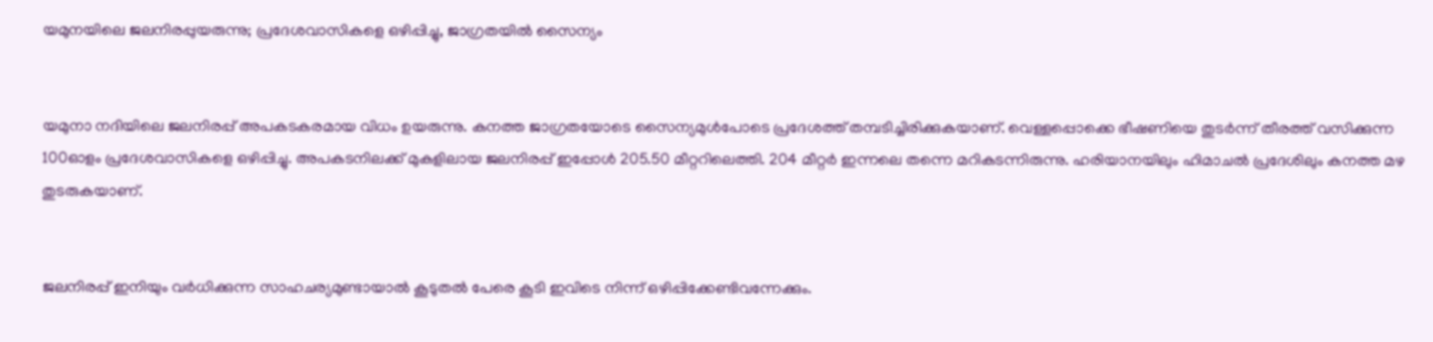യമുനയിലെ ജലനിരപ്പുയരുന്നു; പ്രദേശവാസികളെ ഒഴിപ്പിച്ചു, ജാഗ്രതയില്‍ സൈന്യം


യമുനാ നദിയിലെ ജലനിരപ്പ് അപകടകരമായ വിധം ഉയരുന്നു. കനത്ത ജാഗ്രതയോടെ സൈന്യമുള്‍പോടെ പ്രദേശത്ത് തമ്പടിച്ചിരിക്കുകയാണ്. വെള്ളപ്പൊക്കെ ഭീഷണിയെ തുടര്‍ന്ന് തീരത്ത് വസിക്കുന്ന 100ഓളം പ്രദേശവാസികളെ ഒഴിപ്പിച്ചു. അപകടനിലക്ക് മുകളിലായ ജലനിരപ്പ് ഇപ്പോള്‍ 205.50 മീറ്ററിലെത്തി. 204 മീറ്റര്‍ ഇന്നലെ തന്നെ മറികടന്നിരുന്നു. ഹരിയാനയിലും ഹിമാചല്‍ പ്രദേശിലും കനത്ത മഴ തുടരുകയാണ്.


ജലനിരപ്പ് ഇനിയും വര്‍ധിക്കുന്ന സാഹചര്യമുണ്ടായാല്‍ കൂടുതല്‍ പേരെ കൂടി ഇവിടെ നിന്ന് ഒഴിപ്പിക്കേണ്ടിവന്നേക്കും.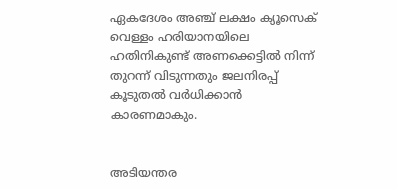ഏകദേശം അഞ്ച് ലക്ഷം ക്യൂസെക് വെള്ളം ഹരിയാനയിലെ ഹതിനികുണ്ട് അണക്കെട്ടില്‍ നിന്ന് തുറന്ന് വിടുന്നതും ജലനിരപ്പ് കൂടുതല്‍ വര്‍ധിക്കാന്‍ കാരണമാകും.


അടിയന്തര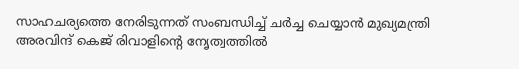സാഹചര്യത്തെ നേരിടുന്നത് സംബന്ധിച്ച് ചര്‍ച്ച ചെയ്യാന്‍ മുഖ്യമന്ത്രി അരവിന്ദ് കെജ് രിവാളിന്റെ നേൃത്വത്തില്‍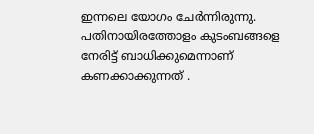ഇന്നലെ യോഗം ചേര്‍ന്നിരുന്നു. പതിനായിരത്തോളം കുടംബങ്ങളെ നേരിട്ട് ബാധിക്കുമെന്നാണ് കണക്കാക്കുന്നത് .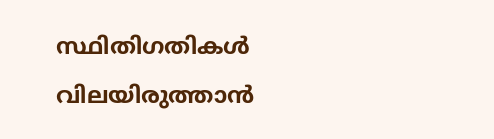സ്ഥിതിഗതികള്‍ വിലയിരുത്താന്‍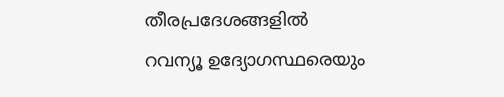തീരപ്രദേശങ്ങളില്‍ റവന്യൂ ഉദ്യോഗസ്ഥരെയും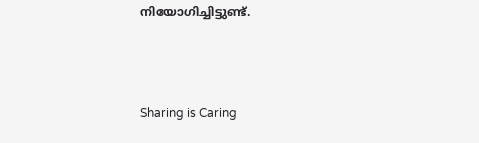നിയോഗിച്ചിട്ടുണ്ട്.



Sharing is Caring